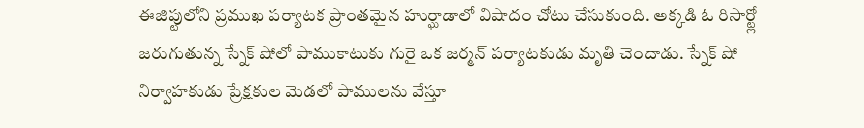ఈజిప్టులోని ప్రముఖ పర్యాటక ప్రాంతమైన హుర్ఘాడాలో విషాదం చోటు చేసుకుంది. అక్కడి ఓ రిసార్ట్లో జరుగుతున్న స్నేక్ షోలో పాముకాటుకు గురై ఒక జర్మన్ పర్యాటకుడు మృతి చెందాడు. స్నేక్ షో నిర్వాహకుడు ప్రేక్షకుల మెడలో పాములను వేస్తూ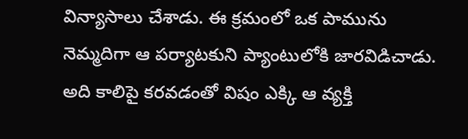విన్యాసాలు చేశాడు. ఈ క్రమంలో ఒక పామును నెమ్మదిగా ఆ పర్యాటకుని ప్యాంటులోకి జారవిడిచాడు. అది కాలిపై కరవడంతో విషం ఎక్కి ఆ వ్యక్తి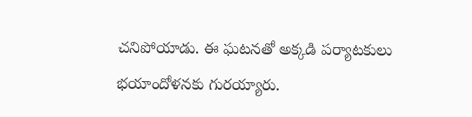చనిపోయాడు. ఈ ఘటనతో అక్కడి పర్యాటకులు భయాందోళనకు గురయ్యారు.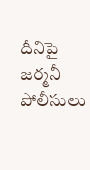దీనిపై జర్మనీ పోలీసులు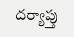దర్యాప్తు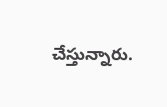చేస్తున్నారు.